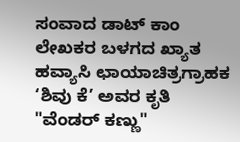ಸಂವಾದ ಡಾಟ್ ಕಾಂ ಲೇಖಕರ ಬಳಗದ ಖ್ಯಾತ ಹವ್ಯಾಸಿ ಛಾಯಾಚಿತ್ರಗ್ರಾಹಕ ‘ಶಿವು ಕೆ’ ಅವರ ಕೃತಿ "ವೆಂಡರ್ ಕಣ್ಣು"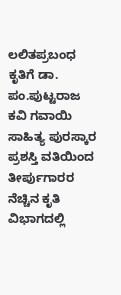ಲಲಿತಪ್ರಬಂಧ ಕೃತಿಗೆ ಡಾ. ಪಂ.ಪುಟ್ಟರಾಜ ಕವಿ ಗವಾಯಿ ಸಾಹಿತ್ಯ ಪುರಸ್ಕಾರ ಪ್ರಶಸ್ತಿ ವತಿಯಿಂದ ತೀರ್ಪುಗಾರರ ನೆಚ್ಚಿನ ಕೃತಿ ವಿಭಾಗದಲ್ಲಿ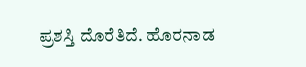ಪ್ರಶಸ್ತಿ ದೊರೆತಿದೆ. ಹೊರನಾಡ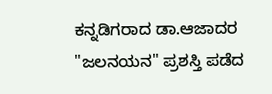ಕನ್ನಡಿಗರಾದ ಡಾ.ಆಜಾದರ "ಜಲನಯನ" ಪ್ರಶಸ್ತಿ ಪಡೆದ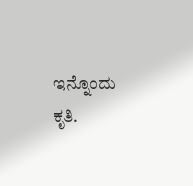ಇನ್ನೊಂದು ಕೃತಿ.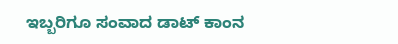ಇಬ್ಬರಿಗೂ ಸಂವಾದ ಡಾಟ್ ಕಾಂನ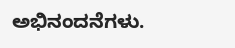ಅಭಿನಂದನೆಗಳು.